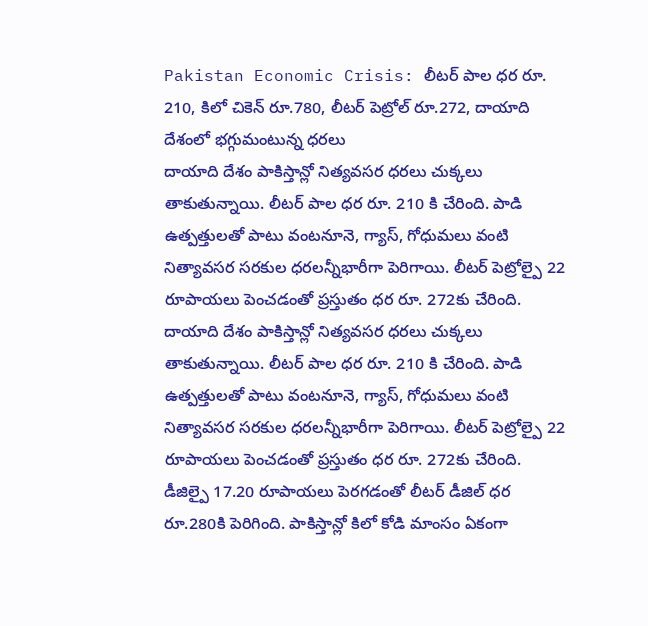Pakistan Economic Crisis: లీటర్ పాల ధర రూ. 210, కిలో చికెన్ రూ.780, లీటర్ పెట్రోల్ రూ.272, దాయాది దేశంలో భగ్గుమంటున్న ధరలు
దాయాది దేశం పాకిస్తాన్లో నిత్యవసర ధరలు చుక్కలు తాకుతున్నాయి. లీటర్ పాల ధర రూ. 210 కి చేరింది. పాడి ఉత్పత్తులతో పాటు వంటనూనె, గ్యాస్, గోధుమలు వంటి నిత్యావసర సరకుల ధరలన్నీభారీగా పెరిగాయి. లీటర్ పెట్రోల్పై 22 రూపాయలు పెంచడంతో ప్రస్తుతం ధర రూ. 272కు చేరింది.
దాయాది దేశం పాకిస్తాన్లో నిత్యవసర ధరలు చుక్కలు తాకుతున్నాయి. లీటర్ పాల ధర రూ. 210 కి చేరింది. పాడి ఉత్పత్తులతో పాటు వంటనూనె, గ్యాస్, గోధుమలు వంటి నిత్యావసర సరకుల ధరలన్నీభారీగా పెరిగాయి. లీటర్ పెట్రోల్పై 22 రూపాయలు పెంచడంతో ప్రస్తుతం ధర రూ. 272కు చేరింది. డీజిల్పై 17.20 రూపాయలు పెరగడంతో లీటర్ డీజిల్ ధర రూ.280కి పెరిగింది. పాకిస్తాన్లో కిలో కోడి మాంసం ఏకంగా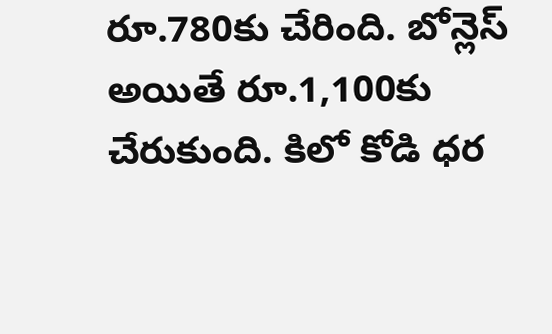రూ.780కు చేరింది. బోన్లెస్ అయితే రూ.1,100కు చేరుకుంది. కిలో కోడి ధర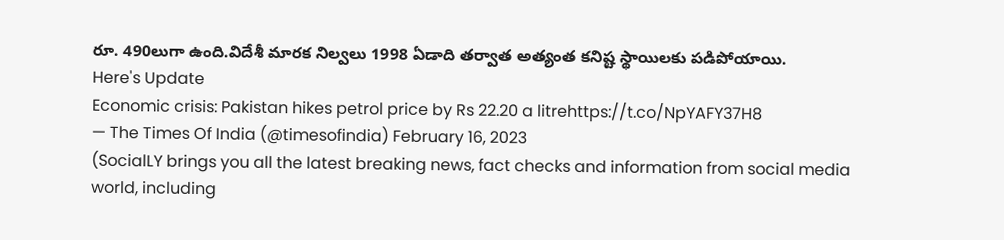రూ. 490లుగా ఉంది.విదేశీ మారక నిల్వలు 1998 ఏడాది తర్వాత అత్యంత కనిష్ట స్థాయిలకు పడిపోయాయి.
Here's Update
Economic crisis: Pakistan hikes petrol price by Rs 22.20 a litrehttps://t.co/NpYAFY37H8
— The Times Of India (@timesofindia) February 16, 2023
(SocialLY brings you all the latest breaking news, fact checks and information from social media world, including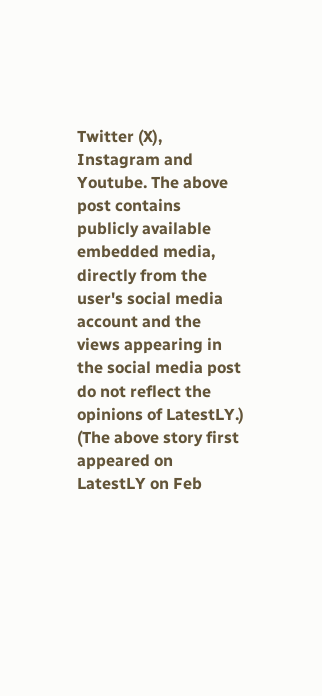Twitter (X), Instagram and Youtube. The above post contains publicly available embedded media, directly from the user's social media account and the views appearing in the social media post do not reflect the opinions of LatestLY.)
(The above story first appeared on LatestLY on Feb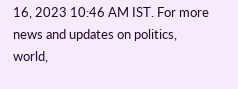16, 2023 10:46 AM IST. For more news and updates on politics, world,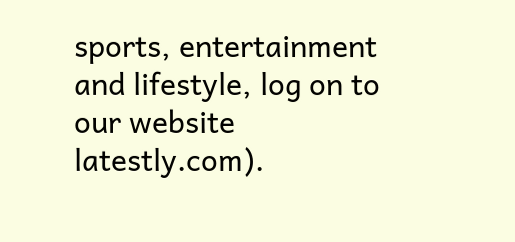sports, entertainment and lifestyle, log on to our website latestly.com).